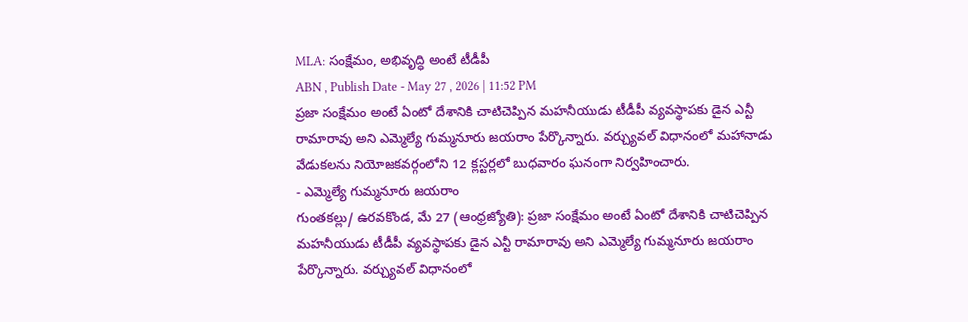MLA: సంక్షేమం, అభివృద్ధి అంటే టీడీపీ
ABN , Publish Date - May 27 , 2026 | 11:52 PM
ప్రజా సంక్షేమం అంటే ఏంటో దేశానికి చాటిచెప్పిన మహనీయుడు టీడీపీ వ్యవస్థాపకు డైన ఎన్టీ రామారావు అని ఎమ్మెల్యే గుమ్మనూరు జయరాం పేర్కొన్నారు. వర్చ్యువల్ విధానంలో మహానాడు వేడుకలను నియోజకవర్గంలోని 12 క్లస్టర్లలో బుధవారం ఘనంగా నిర్వహించారు.
- ఎమ్మెల్యే గుమ్మనూరు జయరాం
గుంతకల్లు/ ఉరవకొండ, మే 27 (ఆంధ్రజ్యోతి): ప్రజా సంక్షేమం అంటే ఏంటో దేశానికి చాటిచెప్పిన మహనీయుడు టీడీపీ వ్యవస్థాపకు డైన ఎన్టీ రామారావు అని ఎమ్మెల్యే గుమ్మనూరు జయరాం పేర్కొన్నారు. వర్చ్యువల్ విధానంలో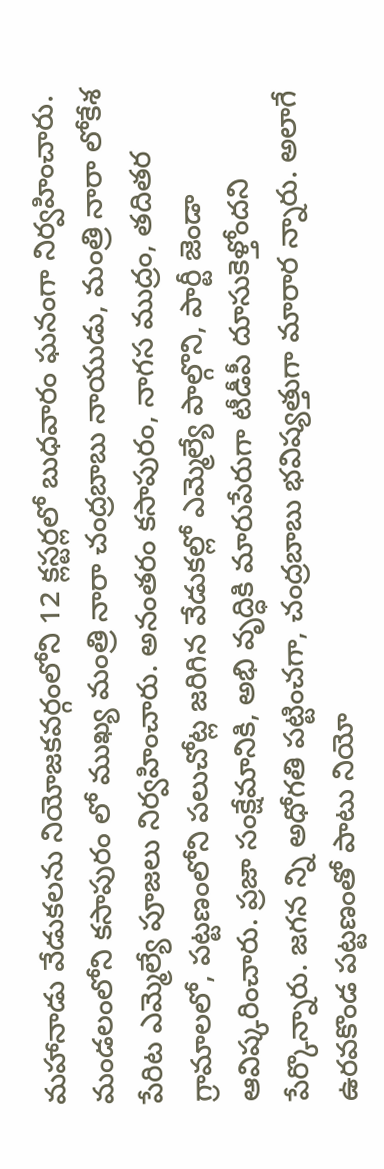మహానాడు వేడుకలను నియోజకవర్గంలోని 12 క్లస్టర్లలో బుధవారం ఘనంగా నిర్వహించారు. మండలంలోని కసాపురం లో ముఖ్య మంత్రి నారా చంద్రబాబు నాయుడు, మంత్రి నారా లోకేశ పేరిట ఎమ్మెల్యే పూజలు నిర్వహించారు. అనంతరం కసాపురం, నాగస ముద్రం, తదితర గ్రామాలలో, పట్టణంలోని పలుచోట్ల జరిగిన వేడుకల్లో ఎమ్మెల్యే పాల్గొని, పార్టీ జెండా ఆవిష్కరించారు. ప్రజా సంక్షేమానికి, అభి వృద్ధికి మారుపేరుగా టీడీపీ దూసుకెళ్తోందని పేర్కొన్నారు. జగన న్ని అధోగతి పట్టించగా, చంద్రబాబు భవిష్యత్తుగా మారార న్నారు. అలాగే ఉరవకొండ పట్టణంతో పాటు నియో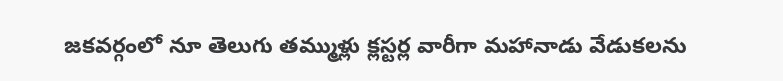జకవర్గంలో నూ తెలుగు తమ్ముళ్లు క్లస్టర్ల వారీగా మహానాడు వేడుకలను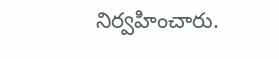నిర్వహించారు.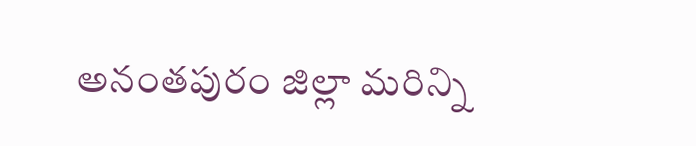అనంతపురం జిల్లా మరిన్ని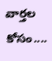వార్తల కోసం....